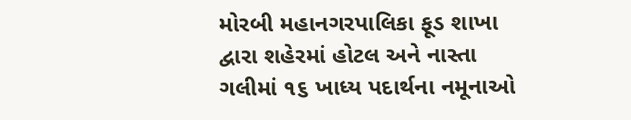મોરબી મહાનગરપાલિકા ફૂડ શાખા દ્વારા શહેરમાં હોટલ અને નાસ્તા ગલીમાં ૧૬ ખાધ્ય પદાર્થના નમૂનાઓ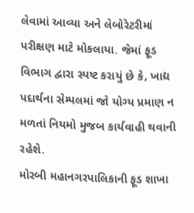લેવામાં આવ્યા અને લેબોરેટરીમાં પરીક્ષણ માટે મોકલાયા. જેમાં ફૂડ વિભાગ દ્વારા સ્પષ્ટ કરાયું છે કે, ખાદ્ય પદાર્થના સેમ્પલમાં જો યોગ્ય પ્રમાણ ન મળતાં નિયમો મુજબ કાર્યવાહી થવાની રહેશે.
મોરબી મહાનગરપાલિકાની ફૂડ શાખા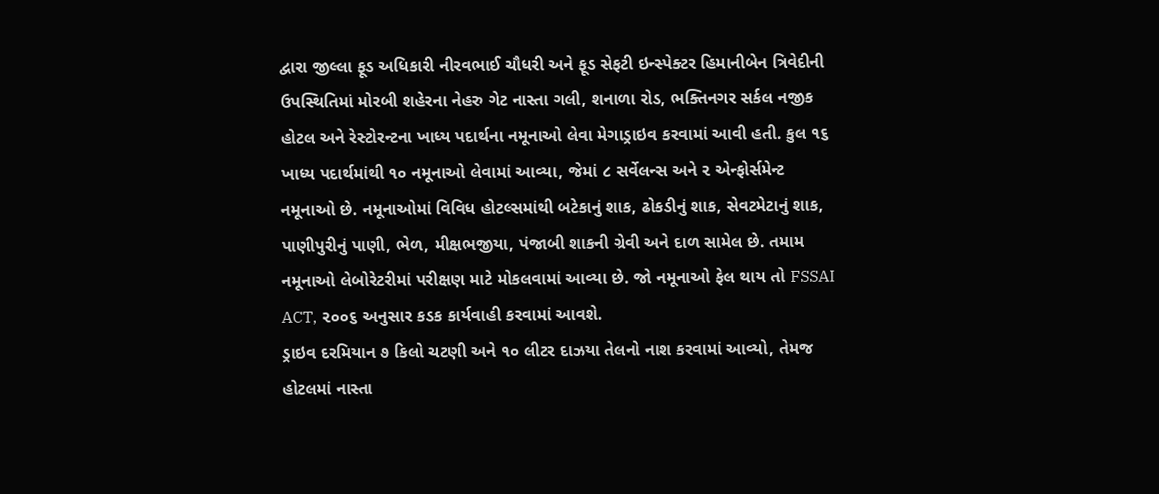દ્વારા જીલ્લા ફૂડ અધિકારી નીરવભાઈ ચૌધરી અને ફૂડ સેફટી ઇન્સ્પેક્ટર હિમાનીબેન ત્રિવેદીની ઉપસ્થિતિમાં મોરબી શહેરના નેહરુ ગેટ નાસ્તા ગલી, શનાળા રોડ, ભક્તિનગર સર્કલ નજીક હોટલ અને રેસ્ટોરન્ટના ખાધ્ય પદાર્થના નમૂનાઓ લેવા મેગાડ્રાઇવ કરવામાં આવી હતી. કુલ ૧૬ ખાધ્ય પદાર્થમાંથી ૧૦ નમૂનાઓ લેવામાં આવ્યા, જેમાં ૮ સર્વેલન્સ અને ૨ એન્ફોર્સમેન્ટ નમૂનાઓ છે. નમૂનાઓમાં વિવિધ હોટલ્સમાંથી બટેકાનું શાક, ઢોકડીનું શાક, સેવટમેટાનું શાક, પાણીપુરીનું પાણી, ભેળ, મીક્ષભજીયા, પંજાબી શાકની ગ્રેવી અને દાળ સામેલ છે. તમામ નમૂનાઓ લેબોરેટરીમાં પરીક્ષણ માટે મોકલવામાં આવ્યા છે. જો નમૂનાઓ ફેલ થાય તો FSSAI ACT, ૨૦૦૬ અનુસાર કડક કાર્યવાહી કરવામાં આવશે.
ડ્રાઇવ દરમિયાન ૭ કિલો ચટણી અને ૧૦ લીટર દાઝયા તેલનો નાશ કરવામાં આવ્યો, તેમજ હોટલમાં નાસ્તા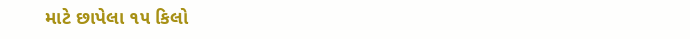માટે છાપેલા ૧૫ કિલો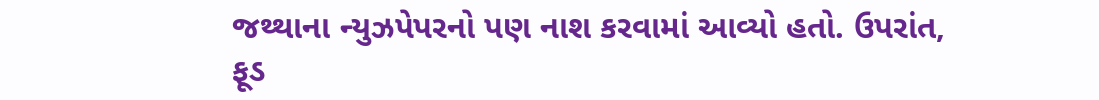જથ્થાના ન્યુઝપેપરનો પણ નાશ કરવામાં આવ્યો હતો. ઉપરાંત, ફૂડ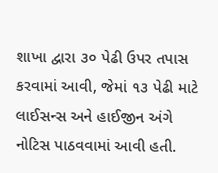શાખા દ્વારા ૩૦ પેઢી ઉપર તપાસ કરવામાં આવી, જેમાં ૧૩ પેઢી માટે લાઈસન્સ અને હાઈજીન અંગે નોટિસ પાઠવવામાં આવી હતી.